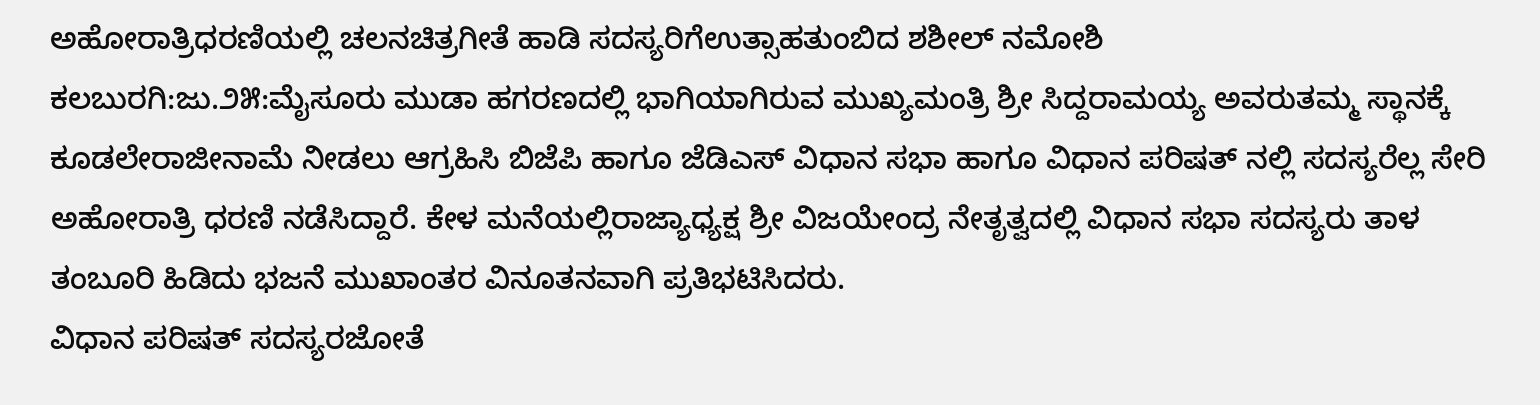ಅಹೋರಾತ್ರಿಧರಣಿಯಲ್ಲಿ ಚಲನಚಿತ್ರಗೀತೆ ಹಾಡಿ ಸದಸ್ಯರಿಗೆಉತ್ಸಾಹತುಂಬಿದ ಶಶೀಲ್ ನಮೋಶಿ
ಕಲಬುರಗಿ:ಜು.೨೫:ಮೈಸೂರು ಮುಡಾ ಹಗರಣದಲ್ಲಿ ಭಾಗಿಯಾಗಿರುವ ಮುಖ್ಯಮಂತ್ರಿ ಶ್ರೀ ಸಿದ್ದರಾಮಯ್ಯ ಅವರುತಮ್ಮ ಸ್ಥಾನಕ್ಕೆ ಕೂಡಲೇರಾಜೀನಾಮೆ ನೀಡಲು ಆಗ್ರಹಿಸಿ ಬಿಜೆಪಿ ಹಾಗೂ ಜೆಡಿಎಸ್ ವಿಧಾನ ಸಭಾ ಹಾಗೂ ವಿಧಾನ ಪರಿಷತ್ ನಲ್ಲಿ ಸದಸ್ಯರೆಲ್ಲ ಸೇರಿ ಅಹೋರಾತ್ರಿ ಧರಣಿ ನಡೆಸಿದ್ದಾರೆ. ಕೇಳ ಮನೆಯಲ್ಲಿರಾಜ್ಯಾಧ್ಯಕ್ಷ ಶ್ರೀ ವಿಜಯೇಂದ್ರ ನೇತೃತ್ವದಲ್ಲಿ ವಿಧಾನ ಸಭಾ ಸದಸ್ಯರು ತಾಳ ತಂಬೂರಿ ಹಿಡಿದು ಭಜನೆ ಮುಖಾಂತರ ವಿನೂತನವಾಗಿ ಪ್ರತಿಭಟಿಸಿದರು.
ವಿಧಾನ ಪರಿಷತ್ ಸದಸ್ಯರಜೋತೆ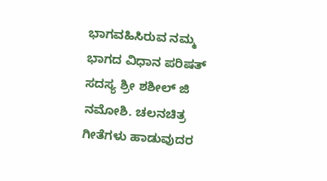ಭಾಗವಹಿಸಿರುವ ನಮ್ಮ ಭಾಗದ ವಿಧಾನ ಪರಿಷತ್ ಸದಸ್ಯ ಶ್ರೀ ಶಶೀಲ್ ಜಿ ನಮೋಶಿ. ಚಲನಚಿತ್ರ ಗೀತೆಗಳು ಹಾಡುವುದರ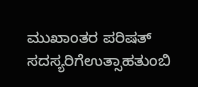ಮುಖಾಂತರ ಪರಿಷತ್ ಸದಸ್ಯರಿಗೆಉತ್ಸಾಹತುಂಬಿ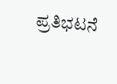ಪ್ರತಿಭಟನೆ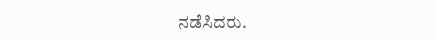ನಡೆಸಿದರು.